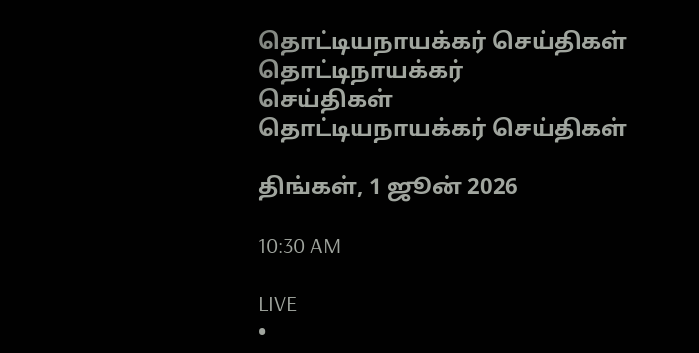தொட்டியநாயக்கர் செய்திகள்
தொட்டிநாயக்கர்
செய்திகள்
தொட்டியநாயக்கர் செய்திகள்

திங்கள், 1 ஜூன் 2026

10:30 AM

LIVE
•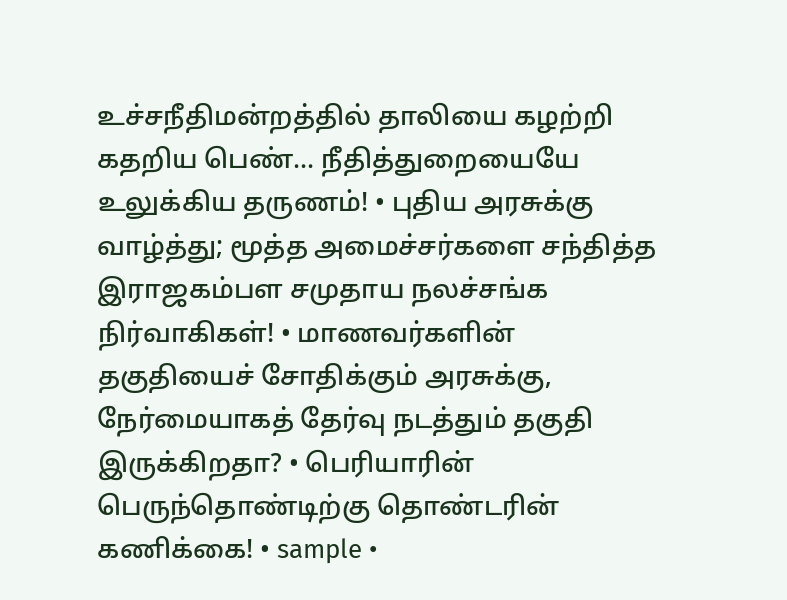உச்சநீதிமன்றத்தில் தாலியை கழற்றி கதறிய பெண்... நீதித்துறையையே உலுக்கிய தருணம்! • புதிய அரசுக்கு வாழ்த்து; மூத்த அமைச்சர்களை சந்தித்த இராஜகம்பள சமுதாய நலச்சங்க நிர்வாகிகள்! • மாணவர்களின் தகுதியைச் சோதிக்கும் அரசுக்கு, நேர்மையாகத் தேர்வு நடத்தும் தகுதி இருக்கிறதா? • பெரியாரின் பெருந்தொண்டிற்கு தொண்டரின் கணிக்கை! • sample •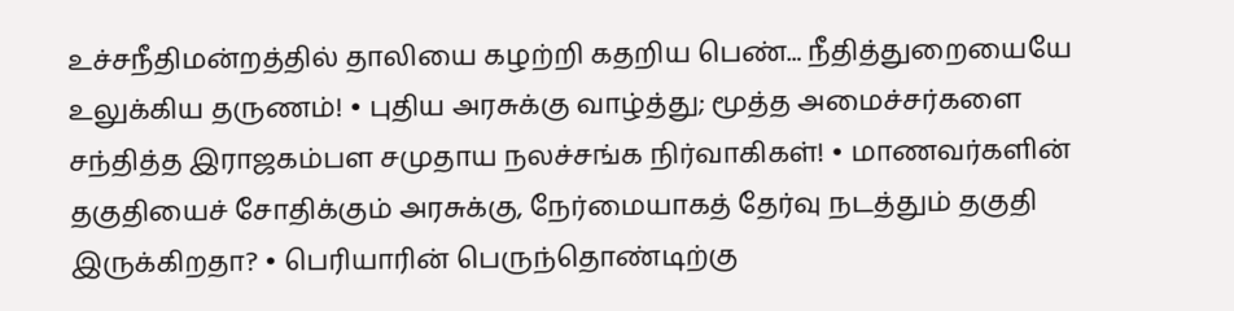உச்சநீதிமன்றத்தில் தாலியை கழற்றி கதறிய பெண்... நீதித்துறையையே உலுக்கிய தருணம்! • புதிய அரசுக்கு வாழ்த்து; மூத்த அமைச்சர்களை சந்தித்த இராஜகம்பள சமுதாய நலச்சங்க நிர்வாகிகள்! • மாணவர்களின் தகுதியைச் சோதிக்கும் அரசுக்கு, நேர்மையாகத் தேர்வு நடத்தும் தகுதி இருக்கிறதா? • பெரியாரின் பெருந்தொண்டிற்கு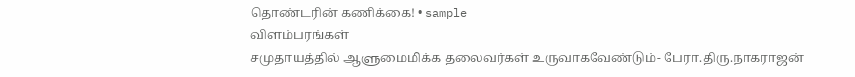தொண்டரின் கணிக்கை! • sample
விளம்பரங்கள்
சமுதாயத்தில் ஆளுமைமிக்க தலைவர்கள் உருவாகவேண்டும்- பேரா.திரு.நாகராஜன்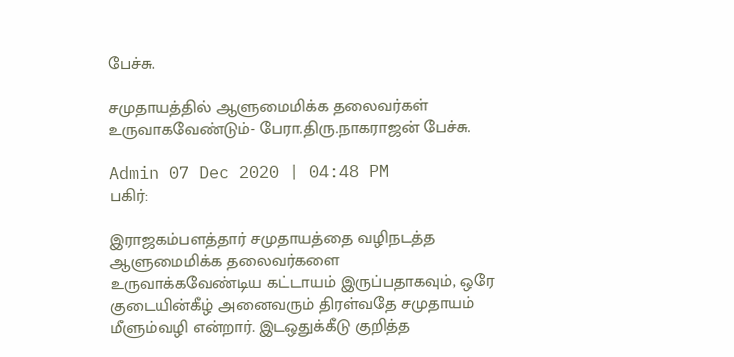பேச்சு.

சமுதாயத்தில் ஆளுமைமிக்க தலைவர்கள் உருவாகவேண்டும்- பேரா.திரு.நாகராஜன் பேச்சு.

Admin 07 Dec 2020 | 04:48 PM
பகிர்:

இராஜகம்பளத்தார் சமுதாயத்தை வழிநடத்த ஆளுமைமிக்க தலைவர்களை உருவாக்கவேண்டிய கட்டாயம் இருப்பதாகவும், ஒரே குடையின்கீழ் அனைவரும் திரள்வதே சமுதாயம் மீளும்வழி என்றார். இடஒதுக்கீடு குறித்த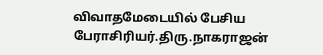விவாதமேடையில் பேசிய பேராசிரியர்.திரு.நாகராஜன்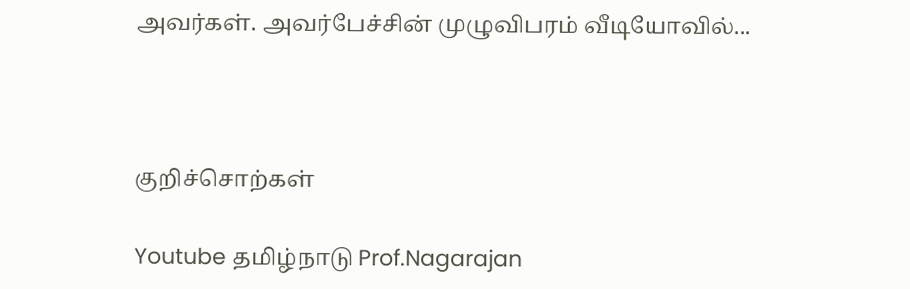அவர்கள். அவர்பேச்சின் முழுவிபரம் வீடியோவில்...



குறிச்சொற்கள்

Youtube தமிழ்நாடு Prof.Nagarajan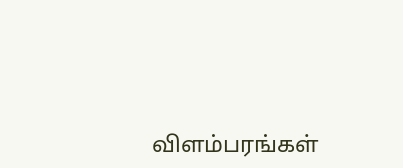விளம்பரங்கள்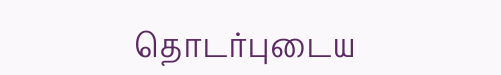தொடர்புடைய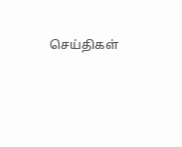செய்திகள்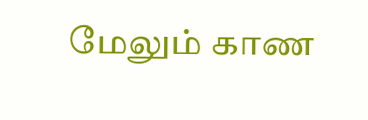மேலும் காண